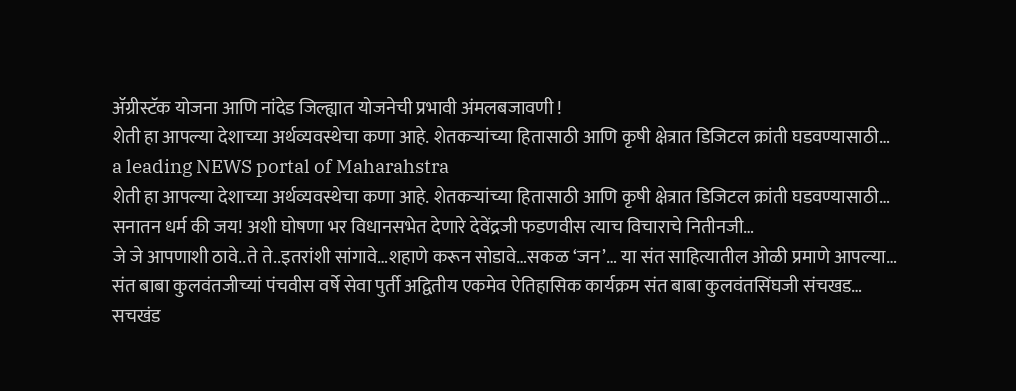ॲग्रीस्टॅक योजना आणि नांदेड जिल्ह्यात योजनेची प्रभावी अंमलबजावणी !
शेती हा आपल्या देशाच्या अर्थव्यवस्थेचा कणा आहे. शेतकऱ्यांच्या हितासाठी आणि कृषी क्षेत्रात डिजिटल क्रांती घडवण्यासाठी…
a leading NEWS portal of Maharahstra
शेती हा आपल्या देशाच्या अर्थव्यवस्थेचा कणा आहे. शेतकऱ्यांच्या हितासाठी आणि कृषी क्षेत्रात डिजिटल क्रांती घडवण्यासाठी…
सनातन धर्म की जय! अशी घोषणा भर विधानसभेत देणारे देवेंद्रजी फडणवीस त्याच विचाराचे नितीनजी…
जे जे आपणाशी ठावे..ते ते..इतरांशी सांगावे…शहाणे करून सोडावे…सकळ ‘जन’… या संत साहित्यातील ओळी प्रमाणे आपल्या…
संत बाबा कुलवंतजीच्यां पंचवीस वर्षे सेवा पुर्ती अद्वितीय एकमेव ऐतिहासिक कार्यक्रम संत बाबा कुलवंतसिंघजी संचखड…
सचखंड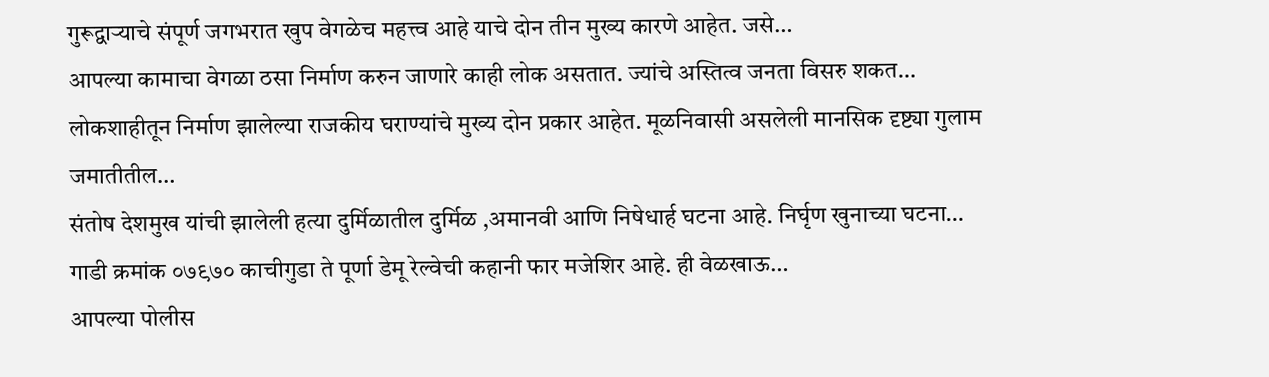गुरूद्वाऱ्याचे संपूर्ण जगभरात खुप वेगळेच महत्त्व आहे याचे दोन तीन मुख्य कारणे आहेत. जसे…
आपल्या कामाचा वेगळा ठसा निर्माण करुन जाणारे काही लोक असतात. ज्यांचे अस्तित्व जनता विसरु शकत…
लोकशाहीतून निर्माण झालेल्या राजकीय घराण्यांचे मुख्य दोन प्रकार आहेत. मूळनिवासी असलेली मानसिक दृष्ट्या गुलाम जमातीतील…
संतोष देशमुख यांची झालेली हत्या दुर्मिळातील दुर्मिळ ,अमानवी आणि निषेधार्ह घटना आहे. निर्घृण खुनाच्या घटना…
गाडी क्रमांक ०७९७० काचीगुडा ते पूर्णा डेमू रेल्वेची कहानी फार मजेशिर आहे. ही वेळखाऊ…
आपल्या पोलीस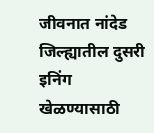जीवनात नांदेड जिल्ह्यातील दुसरी इनिंग खेळण्यासाठी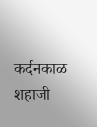कर्दनकाळ शहाजी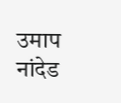उमाप नांदेड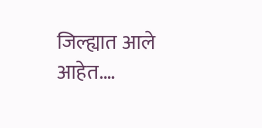जिल्ह्यात आले आहेत.…